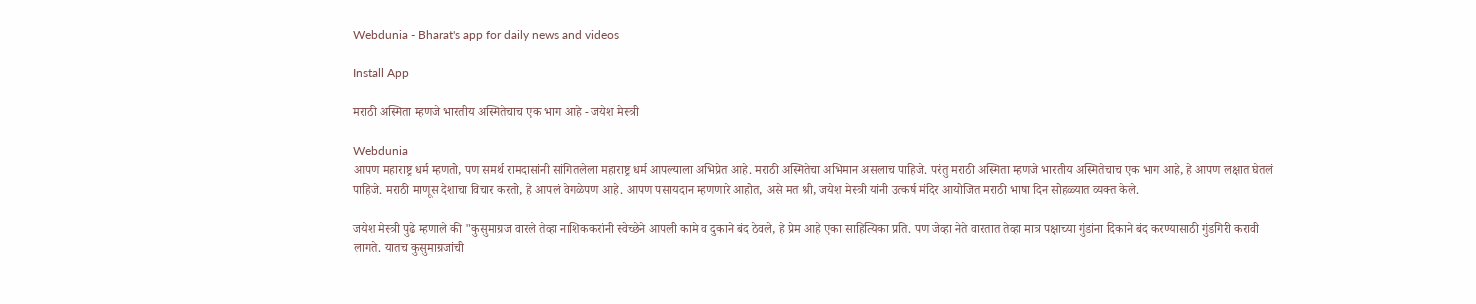Webdunia - Bharat's app for daily news and videos

Install App

मराठी अस्मिता म्हणजे भारतीय अस्मितेचाच एक भाग आहे - जयेश मेस्त्री

Webdunia
आपण महाराष्ट्र धर्म म्हणतो, पण समर्थ रामदासांनी सांगितलेला महाराष्ट्र धर्म आपल्याला अभिप्रेत आहे. मराठी अस्मितेचा अभिमान असलाच पाहिजे. परंतु मराठी अस्मिता म्हणजे भारतीय अस्मितेचाच एक भाग आहे, हे आपण लक्षात घेतलं पाहिजे. मराठी माणूस देशाचा विचार करतो, हे आपलं वेगळेपण आहे. आपण पसायदान म्हणणारे आहोत, असे मत श्री, जयेश मेस्त्री यांनी उत्कर्ष मंदिर आयोजित मराठी भाषा दिन सोहळ्यात व्यक्त केले.

जयेश मेस्त्री पुढे म्हणाले की "कुसुमाग्रज वारले तेव्हा नाशिककरांनी स्वेच्छेने आपली कामे व दुकाने बंद ठेवले, हे प्रेम आहे एका साहित्यिका प्रति. पण जेव्हा नेते वारतात तेव्हा मात्र पक्षाच्या गुंडांना दिकाने बंद करण्यासाठी गुंडगिरी करावी लागते. यातच कुसुमाग्रजांची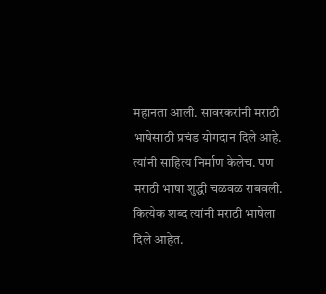महानता आली. सावरकरांनी मराठी भाषेसाठी प्रचंड योगदान दिले आहे. त्यांनी साहित्य निर्माण केलेच. पण मराठी भाषा शुद्धी चळवळ राबवली. कित्येक शब्द त्यांनी मराठी भाषेला दिले आहेत.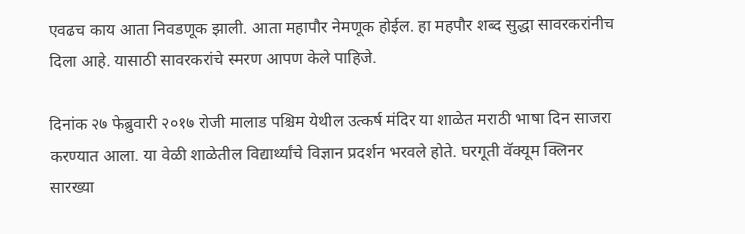एवढच काय आता निवडणूक झाली. आता महापौर नेमणूक होईल. हा महपौर शब्द सुद्धा सावरकरांनीच दिला आहे. यासाठी सावरकरांचे स्मरण आपण केले पाहिजे.

दिनांक २७ फेब्रुवारी २०१७ रोजी मालाड पश्चिम येथील उत्कर्ष मंदिर या शाळेत मराठी भाषा दिन साजरा करण्यात आला. या वेळी शाळेतील विद्यार्थ्यांचे विज्ञान प्रदर्शन भरवले होते. घरगूती वॅक्यूम क्लिनर सारख्या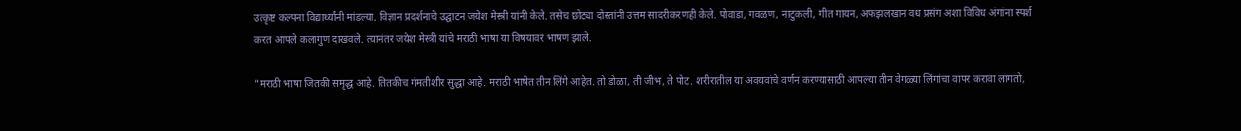उत्कृष्ट कल्पना विद्यार्थ्यांनी मांडल्या. विज्ञान प्रदर्शनाचे उद्घाटन जयेश मेस्त्री यांनी केले. तसेच छोट्या दोस्तांनी उत्तम सादरीकरणही केले. पोवाडा, गवळण, नाटुकली, गीत गायन, अफझलखान वध प्रसंग अशा विविध अंगांना स्पर्श करत आपले कलागुण दाखवले. त्यानंतर जयेश मेस्त्री यांचे मराठी भाषा या विषयावर भाषण झाले.

"मराठी भाषा जितकी समृद्ध आहे. तितकीच गंमतीशीर सुद्धा आहे. मराठी भाषेत तीन लिंगे आहेत. तो डोळा, ती जीभ, ते पोट. शरीरातील या अवयवांचे वर्णन करण्यासाठी आपल्या तीन वेगळ्या लिंगांचा वापर करावा लागतो,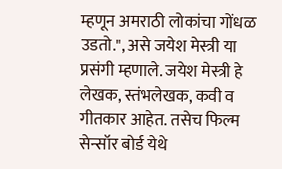म्हणून अमराठी लोकांचा गोंधळ उडतो.", असे जयेश मेस्त्री या प्रसंगी म्हणाले. जयेश मेस्त्री हे लेखक, स्तंभलेखक, कवी व गीतकार आहेत. तसेच फिल्म सेन्सॉर बोर्ड येथे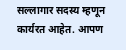सल्लागार सदस्य म्हणून कार्यरत आहेत. आपण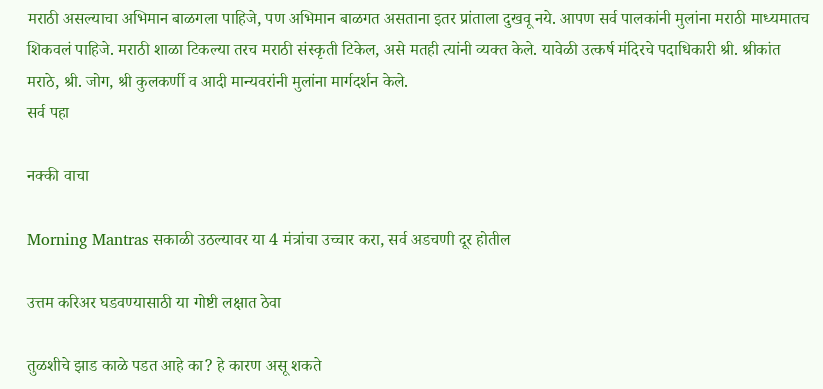मराठी असल्याचा अभिमान बाळगला पाहिजे, पण अभिमान बाळगत असताना इतर प्रांताला दुखवू नये. आपण सर्व पालकांनी मुलांना मराठी माध्यमातच शिकवलं पाहिजे. मराठी शाळा टिकल्या तरच मराठी संस्कृती टिकेल, असे मतही त्यांनी व्यक्त केले. यावेळी उत्कर्ष मंदिरचे पदाधिकारी श्री. श्रीकांत मराठे, श्री. जोग, श्री कुलकर्णी व आदी मान्यवरांनी मुलांना मार्गदर्शन केले.
सर्व पहा

नक्की वाचा

Morning Mantras सकाळी उठल्यावर या 4 मंत्रांचा उच्चार करा, सर्व अडचणी दूर होतील

उत्तम करिअर घडवण्यासाठी या गोष्टी लक्षात ठेवा

तुळशीचे झाड काळे पडत आहे का? हे कारण असू शकते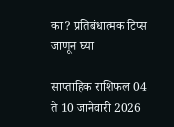का? प्रतिबंधात्मक टिप्स जाणून घ्या

साप्ताहिक राशिफल 04 ते 10 जानेवारी 2026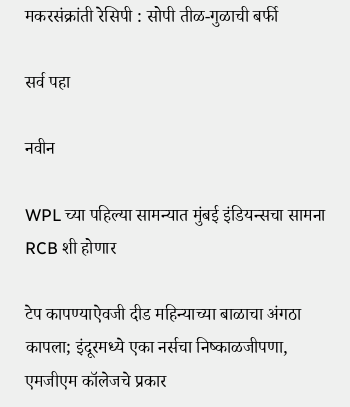मकरसंक्रांती रेसिपी : सोपी तीळ-गुळाची बर्फी

सर्व पहा

नवीन

WPL च्या पहिल्या सामन्यात मुंबई इंडियन्सचा सामना RCB शी होणार

टेप कापण्याऐवजी दीड महिन्याच्या बाळाचा अंगठा कापला; इंदूरमध्ये एका नर्सचा निष्काळजीपणा, एमजीएम कॉलेजचे प्रकार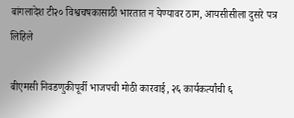बांगलादेश टी२० विश्वचषकासाठी भारतात न येण्यावर ठाम, आयसीसीला दुसरे पत्र लिहिले

बीएमसी निवडणुकीपूर्वी भाजपची मोठी कारवाई, २६ कार्यकर्त्यांची ६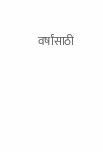वर्षांसाठी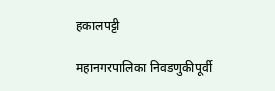हकालपट्टी

महानगरपालिका निवडणुकीपूर्वी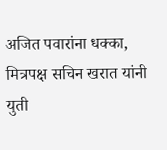अजित पवारांना धक्का, मित्रपक्ष सचिन खरात यांनी युती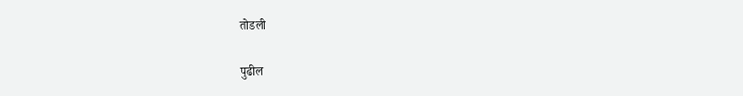तोडली

पुढील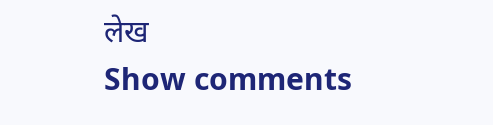लेख
Show comments